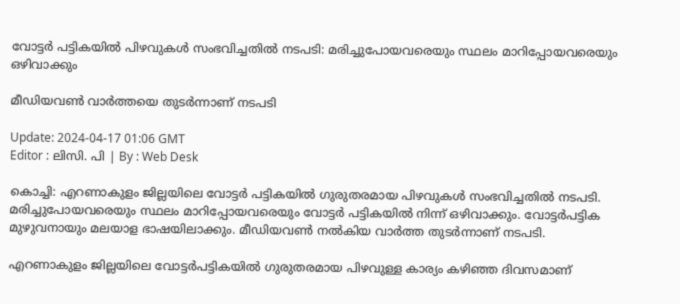വോട്ടർ പട്ടികയില്‍ പിഴവുകൾ സംഭവിച്ചതില്‍ നടപടി: മരിച്ചുപോയവരെയും സ്ഥലം മാറിപ്പോയവരെയും ഒഴിവാക്കും

മീഡിയവൺ വാർത്തയെ തുടർന്നാണ് നടപടി

Update: 2024-04-17 01:06 GMT
Editor : ലിസി. പി | By : Web Desk

കൊച്ചി: എറണാകുളം ജില്ലയിലെ വോട്ടർ പട്ടികയിൽ ഗുരുതരമായ പിഴവുകൾ സംഭവിച്ചതിൽ നടപടി. മരിച്ചുപോയവരെയും സ്ഥലം മാറിപ്പോയവരെയും വോട്ടർ പട്ടികയിൽ നിന്ന് ഒഴിവാക്കും. വോട്ടർപട്ടിക മുഴുവനായും മലയാള ഭാഷയിലാക്കും. മീഡിയവൺ നൽകിയ വാർത്ത തുടർന്നാണ് നടപടി.

എറണാകുളം ജില്ലയിലെ വോട്ടർപട്ടികയിൽ ഗുരുതരമായ പിഴവുള്ള കാര്യം കഴിഞ്ഞ ദിവസമാണ്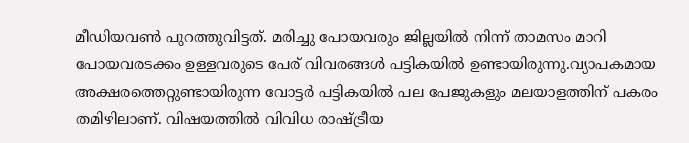മീഡിയവൺ പുറത്തുവിട്ടത്. മരിച്ചു പോയവരും ജില്ലയിൽ നിന്ന് താമസം മാറി പോയവരടക്കം ഉള്ളവരുടെ പേര് വിവരങ്ങൾ പട്ടികയിൽ ഉണ്ടായിരുന്നു.വ്യാപകമായ അക്ഷരത്തെറ്റുണ്ടായിരുന്ന വോട്ടർ പട്ടികയിൽ പല പേജുകളും മലയാളത്തിന് പകരം തമിഴിലാണ്. വിഷയത്തിൽ വിവിധ രാഷ്ട്രീയ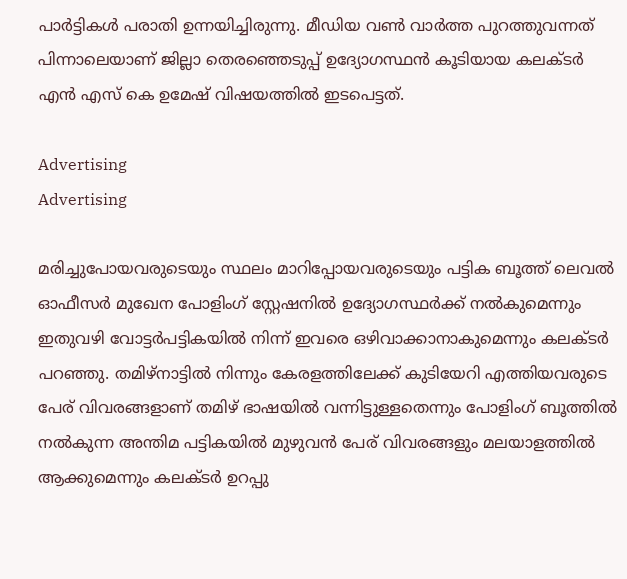പാർട്ടികൾ പരാതി ഉന്നയിച്ചിരുന്നു. മീഡിയ വൺ വാർത്ത പുറത്തുവന്നത് പിന്നാലെയാണ് ജില്ലാ തെരഞ്ഞെടുപ്പ് ഉദ്യോഗസ്ഥൻ കൂടിയായ കലക്ടർ എൻ എസ് കെ ഉമേഷ് വിഷയത്തിൽ ഇടപെട്ടത്.

Advertising
Advertising

മരിച്ചുപോയവരുടെയും സ്ഥലം മാറിപ്പോയവരുടെയും പട്ടിക ബൂത്ത് ലെവൽ ഓഫീസർ മുഖേന പോളിംഗ് സ്റ്റേഷനിൽ ഉദ്യോഗസ്ഥർക്ക് നൽകുമെന്നും ഇതുവഴി വോട്ടർപട്ടികയിൽ നിന്ന് ഇവരെ ഒഴിവാക്കാനാകുമെന്നും കലക്ടർ പറഞ്ഞു. തമിഴ്നാട്ടിൽ നിന്നും കേരളത്തിലേക്ക് കുടിയേറി എത്തിയവരുടെ പേര് വിവരങ്ങളാണ് തമിഴ് ഭാഷയിൽ വന്നിട്ടുള്ളതെന്നും പോളിംഗ് ബൂത്തിൽ നൽകുന്ന അന്തിമ പട്ടികയിൽ മുഴുവൻ പേര് വിവരങ്ങളും മലയാളത്തിൽ ആക്കുമെന്നും കലക്ടർ ഉറപ്പു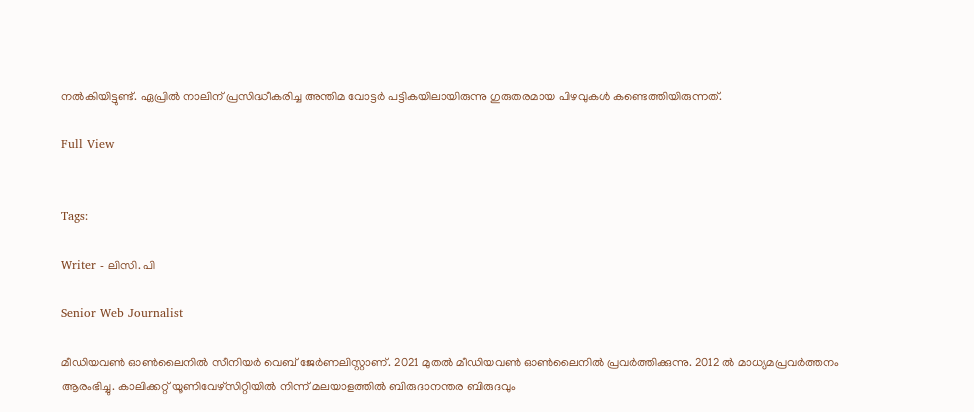നൽകിയിട്ടുണ്ട്. ഏപ്രിൽ നാലിന് പ്രസിദ്ധീകരിച്ച അന്തിമ വോട്ടർ പട്ടികയിലായിരുന്നു ഗുരുതരമായ പിഴവുകൾ കണ്ടെത്തിയിരുന്നത്.

Full View


Tags:

Writer - ലിസി. പി

Senior Web Journalist

മീഡിയവൺ ഓൺലൈനിൽ സീനിയർ വെബ് ജേർണലിസ്റ്റാണ്. 2021 മുതൽ മീഡിയവൺ ഓൺലൈനിൽ പ്രവർത്തിക്കുന്നു. 2012 ല്‍ മാധ്യമപ്രവര്‍ത്തനം ആരംഭിച്ചു. കാലിക്കറ്റ് യൂണിവേഴ്‌സിറ്റിയിൽ നിന്ന് മലയാളത്തിൽ ബിരുദാനന്തര ബിരുദവും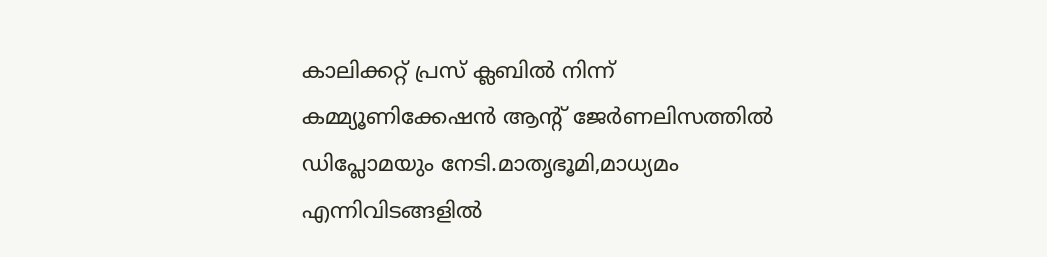കാലിക്കറ്റ് പ്രസ് ക്ലബിൽ നിന്ന് കമ്മ്യൂണിക്കേഷൻ ആന്റ് ജേർണലിസത്തിൽ ഡിപ്ലോമയും നേടി.മാതൃഭൂമി,മാധ്യമം എന്നിവിടങ്ങളിൽ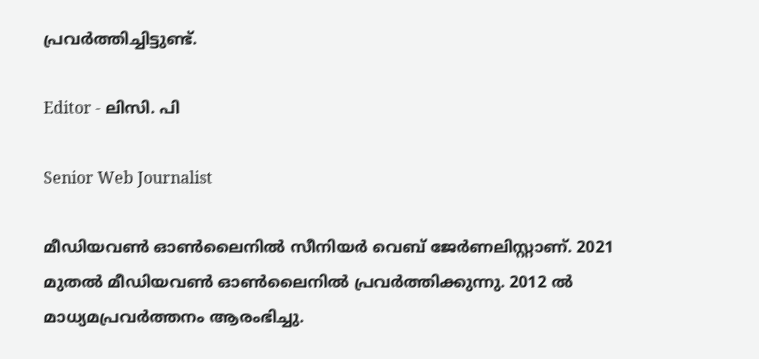പ്രവർത്തിച്ചിട്ടുണ്ട്.

Editor - ലിസി. പി

Senior Web Journalist

മീഡിയവൺ ഓൺലൈനിൽ സീനിയർ വെബ് ജേർണലിസ്റ്റാണ്. 2021 മുതൽ മീഡിയവൺ ഓൺലൈനിൽ പ്രവർത്തിക്കുന്നു. 2012 ല്‍ മാധ്യമപ്രവര്‍ത്തനം ആരംഭിച്ചു.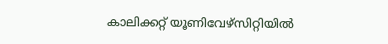കാലിക്കറ്റ് യൂണിവേഴ്‌സിറ്റിയിൽ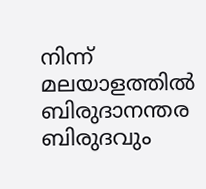നിന്ന് മലയാളത്തിൽ ബിരുദാനന്തര ബിരുദവും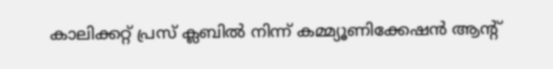കാലിക്കറ്റ് പ്രസ് ക്ലബിൽ നിന്ന് കമ്മ്യൂണിക്കേഷൻ ആന്റ്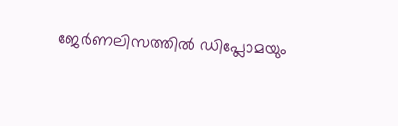ജേർണലിസത്തിൽ ഡിപ്ലോമയും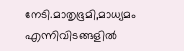നേടി.മാതൃഭൂമി,മാധ്യമം എന്നിവിടങ്ങളിൽ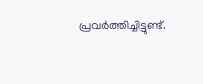പ്രവർത്തിച്ചിട്ടുണ്ട്.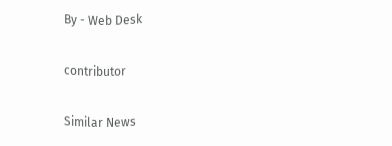By - Web Desk

contributor

Similar News